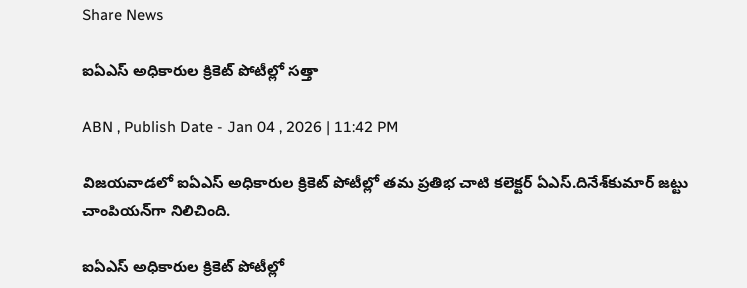Share News

ఐఏఎస్‌ అధికారుల క్రికెట్‌ పోటీల్లో సత్తా

ABN , Publish Date - Jan 04 , 2026 | 11:42 PM

విజయవాడలో ఐఏఎస్‌ అధికారుల క్రికెట్‌ పోటీల్లో తమ ప్రతిభ చాటి కలెక్టర్‌ ఏఎస్‌.దినేశ్‌కుమార్‌ జట్టు చాంపియన్‌గా నిలిచింది.

ఐఏఎస్‌ అధికారుల క్రికెట్‌ పోటీల్లో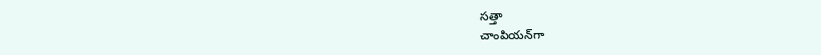సత్తా
చాంపియన్‌గా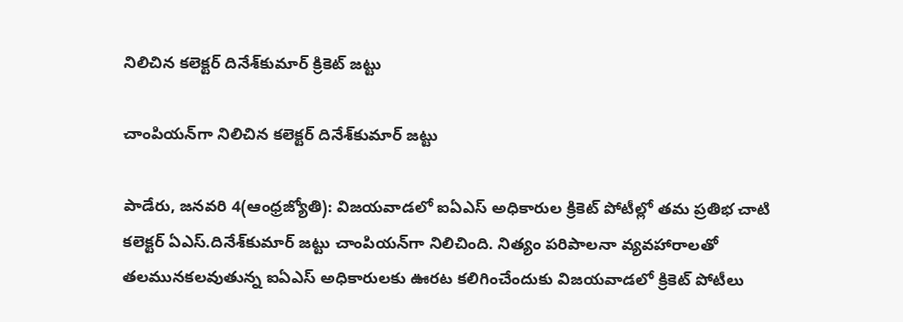నిలిచిన కలెక్టర్‌ దినేశ్‌కుమార్‌ క్రికెట్‌ జట్టు

చాంపియన్‌గా నిలిచిన కలెక్టర్‌ దినేశ్‌కుమార్‌ జట్టు

పాడేరు, జనవరి 4(ఆంధ్రజ్యోతి): విజయవాడలో ఐఏఎస్‌ అధికారుల క్రికెట్‌ పోటీల్లో తమ ప్రతిభ చాటి కలెక్టర్‌ ఏఎస్‌.దినేశ్‌కుమార్‌ జట్టు చాంపియన్‌గా నిలిచింది. నిత్యం పరిపాలనా వ్యవహారాలతో తలమునకలవుతున్న ఐఏఎస్‌ అధికారులకు ఊరట కలిగించేందుకు విజయవాడలో క్రికెట్‌ పోటీలు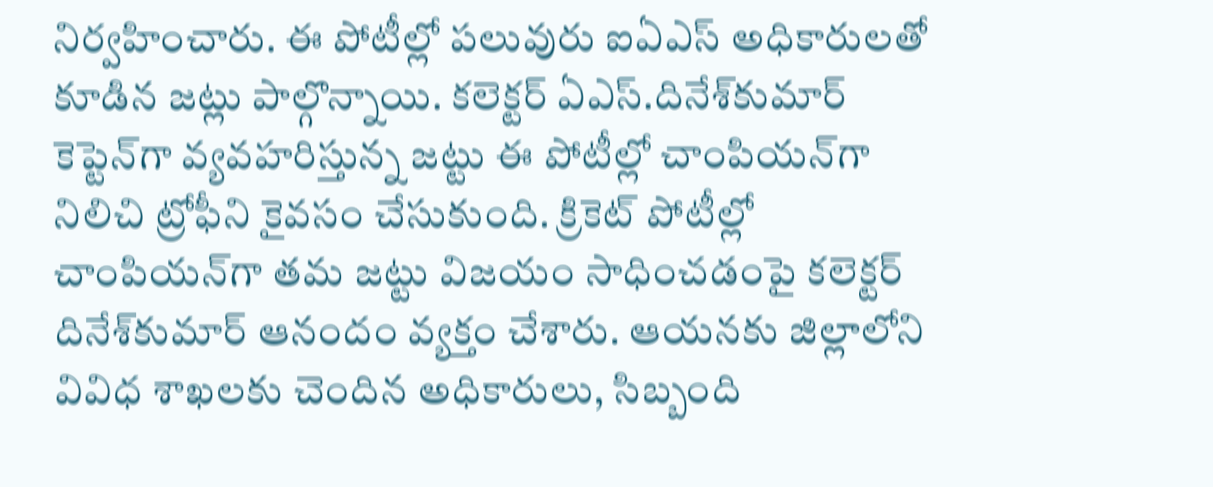నిర్వహించారు. ఈ పోటీల్లో పలువురు ఐఏఎస్‌ అధికారులతో కూడిన జట్లు పాల్గొన్నాయి. కలెక్టర్‌ ఏఎస్‌.దినేశ్‌కుమార్‌ కెప్టెన్‌గా వ్యవహరిస్తున్న జట్టు ఈ పోటీల్లో చాంపియన్‌గా నిలిచి ట్రోఫీని కైవసం చేసుకుంది. క్రికెట్‌ పోటీల్లో చాంపియన్‌గా తమ జట్టు విజయం సాధించడంపై కలెక్టర్‌ దినేశ్‌కుమార్‌ ఆనందం వ్యక్తం చేశారు. ఆయనకు జిల్లాలోని వివిధ శాఖలకు చెందిన అధికారులు, సిబ్బంది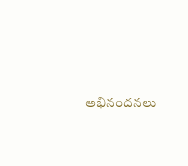అభినందనలు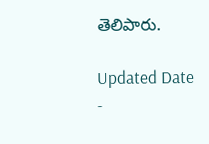తెలిపారు.

Updated Date -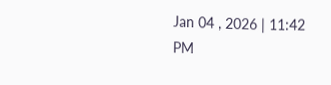Jan 04 , 2026 | 11:42 PM